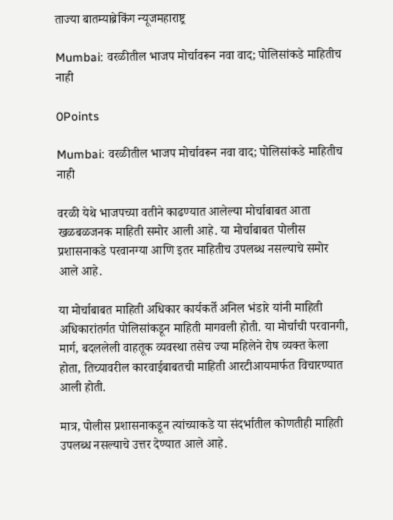ताज्या बातम्याब्रेकिंग न्यूजमहाराष्ट्र

Mumbai: वरळीतील भाजप मोर्चावरून नवा वाद; पोलिसांकडे माहितीच नाही

0Points

Mumbai: वरळीतील भाजप मोर्चावरून नवा वाद; पोलिसांकडे माहितीच नाही

वरळी येथे भाजपच्या वतीने काढण्यात आलेल्या मोर्चाबाबत आता खळबळजनक माहिती समोर आली आहे. या मोर्चाबाबत पोलीस प्रशासनाकडे परवानग्या आणि इतर माहितीच उपलब्ध नसल्याचे समोर आले आहे.

या मोर्चाबाबत माहिती अधिकार कार्यकर्ते अनिल भंडारे यांनी माहिती अधिकारांतर्गत पोलिसांकडून माहिती मागवली होती. या मोर्चाची परवानगी, मार्ग, बदललेली वाहतूक व्यवस्था तसेच ज्या महिलेने रोष व्यक्त केला होता, तिच्यावरील कारवाईबाबतची माहिती आरटीआयमार्फत विचारण्यात आली होती.

मात्र, पोलीस प्रशासनाकडून त्यांच्याकडे या संदर्भातील कोणतीही माहिती उपलब्ध नसल्याचे उत्तर देण्यात आले आहे.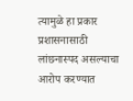त्यामुळे हा प्रकार प्रशासनासाठी लांछनास्पद असल्याचा आरोप करण्यात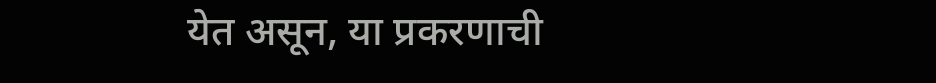येत असून, या प्रकरणाची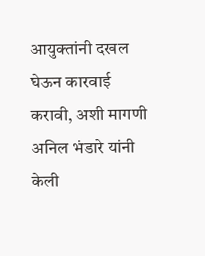आयुक्तांनी दखल घेऊन कारवाई करावी, अशी मागणी अनिल भंडारे यांनी केली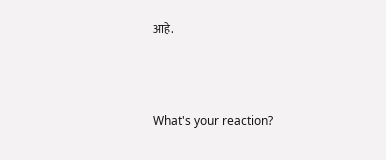आहे.



What's your reaction?